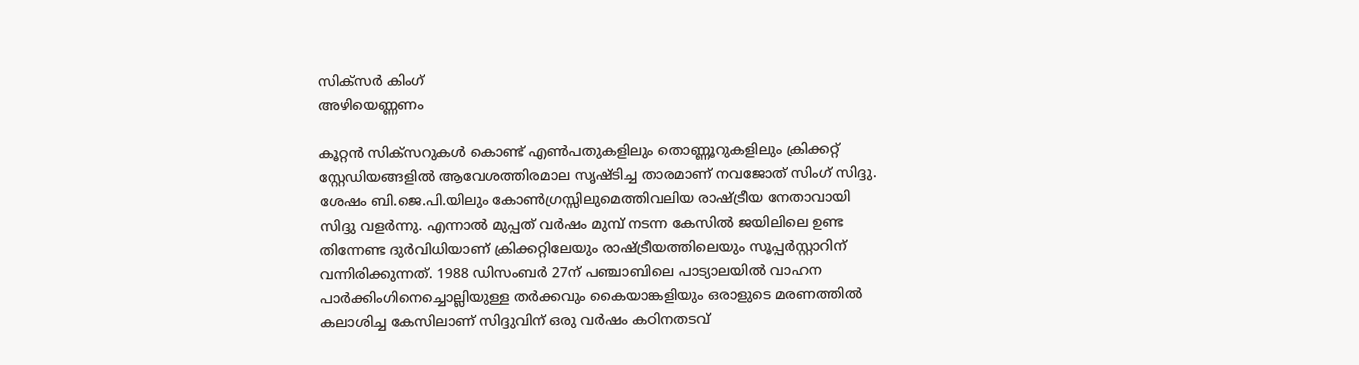സിക്സര്‍ കിംഗ്
അഴിയെണ്ണണം

കൂറ്റന്‍ സിക്സറുകള്‍ കൊണ്ട് എണ്‍പതുകളിലും തൊണ്ണൂറുകളിലും ക്രിക്കറ്റ് സ്റ്റേഡിയങ്ങളില്‍ ആവേശത്തിരമാല സൃഷ്ടിച്ച താരമാണ് നവജോത് സിംഗ് സിദ്ദു. ശേഷം ബി.ജെ.പി.യിലും കോണ്‍ഗ്രസ്സിലുമെത്തിവലിയ രാഷ്ട്രീയ നേതാവായി സിദ്ദു വളര്‍ന്നു. എന്നാല്‍ മുപ്പത് വര്‍ഷം മുമ്പ് നടന്ന കേസില്‍ ജയിലിലെ ഉണ്ട തിന്നേണ്ട ദുര്‍വിധിയാണ് ക്രിക്കറ്റിലേയും രാഷ്ട്രീയത്തിലെയും സൂപ്പര്‍സ്റ്റാറിന് വന്നിരിക്കുന്നത്. 1988 ഡിസംബര്‍ 27ന് പഞ്ചാബിലെ പാട്യാലയില്‍ വാഹന പാര്‍ക്കിംഗിനെച്ചൊല്ലിയുള്ള തര്‍ക്കവും കൈയാങ്കളിയും ഒരാളുടെ മരണത്തില്‍ കലാശിച്ച കേസിലാണ് സിദ്ദുവിന് ഒരു വര്‍ഷം കഠിനതടവ്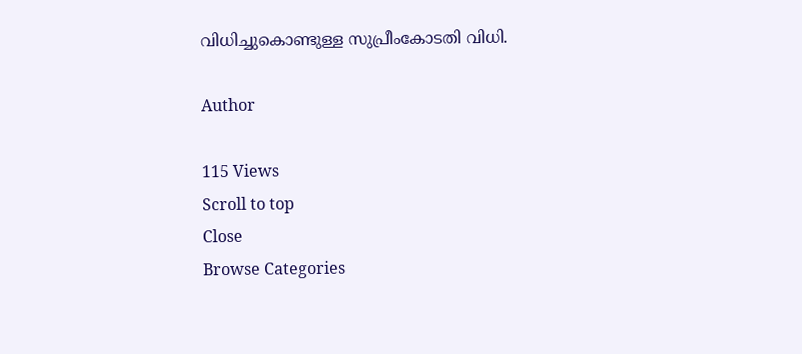വിധിച്ചുകൊണ്ടുള്ള സുപ്രീംകോടതി വിധി.

Author

115 Views
Scroll to top
Close
Browse Categories